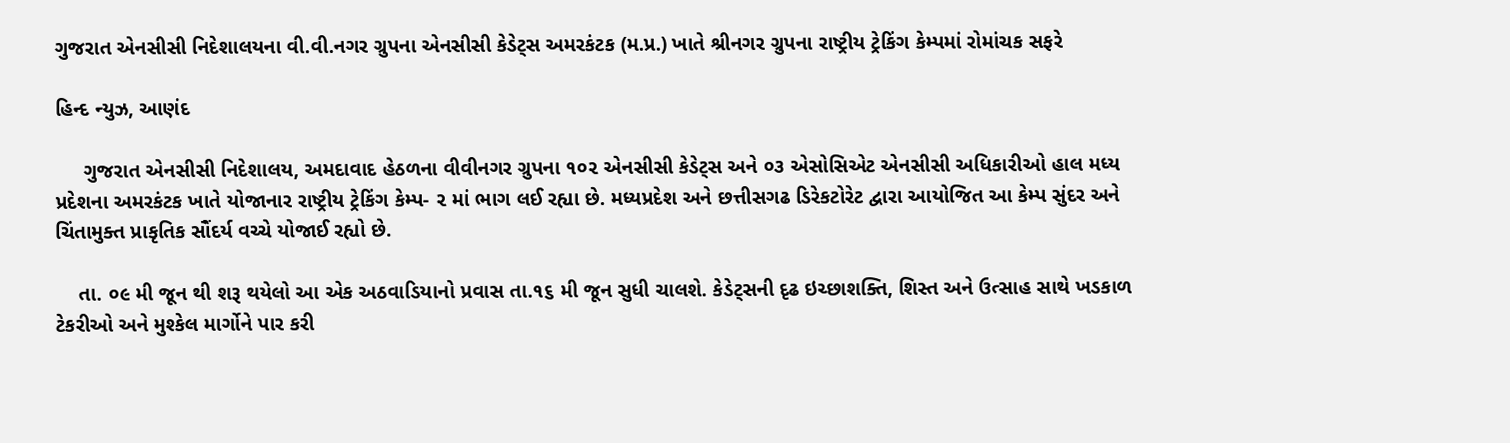ગુજરાત એનસીસી નિદેશાલયના વી.વી.નગર ગ્રુપના એનસીસી કેડેટ્સ અમરકંટક (મ.પ્ર.) ખાતે શ્રીનગર ગ્રુપના રાષ્ટ્રીય ટ્રેકિંગ કેમ્પમાં રોમાંચક સફરે

હિન્દ ન્યુઝ, આણંદ

     ગુજરાત એનસીસી નિદેશાલય, અમદાવાદ હેઠળના વીવીનગર ગ્રુપના ૧૦૨ એનસીસી કેડેટ્સ અને ૦૩ એસોસિએટ એનસીસી અધિકારીઓ હાલ મધ્ય પ્રદેશના અમરકંટક ખાતે યોજાનાર રાષ્ટ્રીય ટ્રેકિંગ કેમ્પ- ૨ માં ભાગ લઈ રહ્યા છે. મધ્યપ્રદેશ અને છત્તીસગઢ ડિરેકટોરેટ દ્વારા આયોજિત આ કેમ્પ સુંદર અને ચિંતામુક્ત પ્રાકૃતિક સૌંદર્ય વચ્ચે યોજાઈ રહ્યો છે.

    તા. ૦૯ મી જૂન થી શરૂ થયેલો આ એક અઠવાડિયાનો પ્રવાસ તા.૧૬ મી જૂન સુધી ચાલશે. કેડેટ્સની દૃઢ ઇચ્છાશક્તિ, શિસ્ત અને ઉત્સાહ સાથે ખડકાળ ટેકરીઓ અને મુશ્કેલ માર્ગોને પાર કરી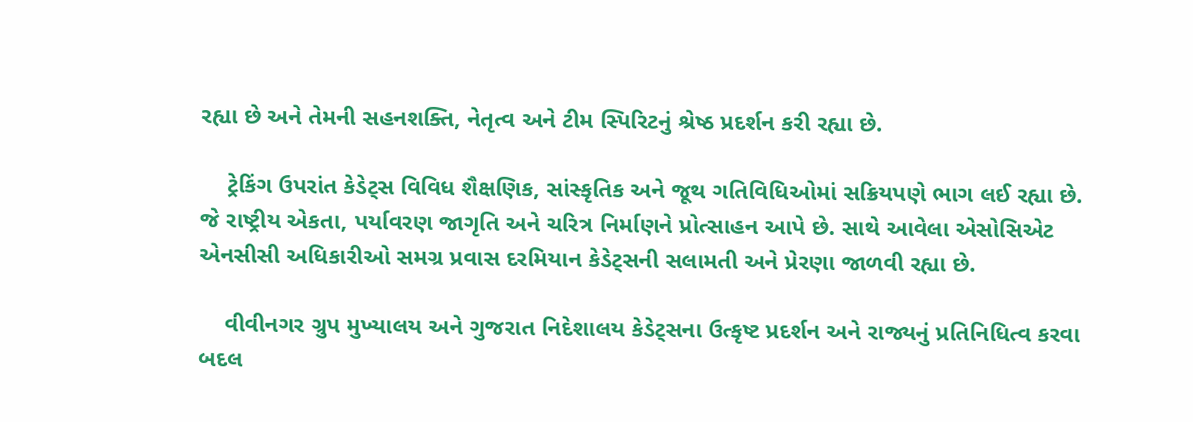રહ્યા છે અને તેમની સહનશક્તિ, નેતૃત્વ અને ટીમ સ્પિરિટનું શ્રેષ્ઠ પ્રદર્શન કરી રહ્યા છે.

    ટ્રેકિંગ ઉપરાંત કેડેટ્સ વિવિધ શૈક્ષણિક, સાંસ્કૃતિક અને જૂથ ગતિવિધિઓમાં સક્રિયપણે ભાગ લઈ રહ્યા છે. જે રાષ્ટ્રીય એકતા, પર્યાવરણ જાગૃતિ અને ચરિત્ર નિર્માણને પ્રોત્સાહન આપે છે. સાથે આવેલા એસોસિએટ એનસીસી અધિકારીઓ સમગ્ર પ્રવાસ દરમિયાન કેડેટ્સની સલામતી અને પ્રેરણા જાળવી રહ્યા છે.

    વીવીનગર ગ્રુપ મુખ્યાલય અને ગુજરાત નિદેશાલય કેડેટ્સના ઉત્કૃષ્ટ પ્રદર્શન અને રાજ્યનું પ્રતિનિધિત્વ કરવા બદલ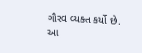ગૌરવ વ્યક્ત કર્યો છે. આ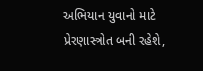અભિયાન યુવાનો માટે પ્રેરણાસ્ત્રોત બની રહેશે,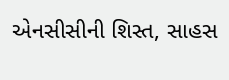એનસીસીની શિસ્ત, સાહસ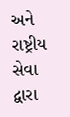અને રાષ્ટ્રીય સેવા દ્વારા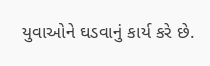યુવાઓને ઘડવાનું કાર્ય કરે છે.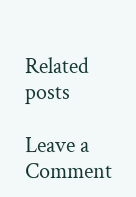Related posts

Leave a Comment